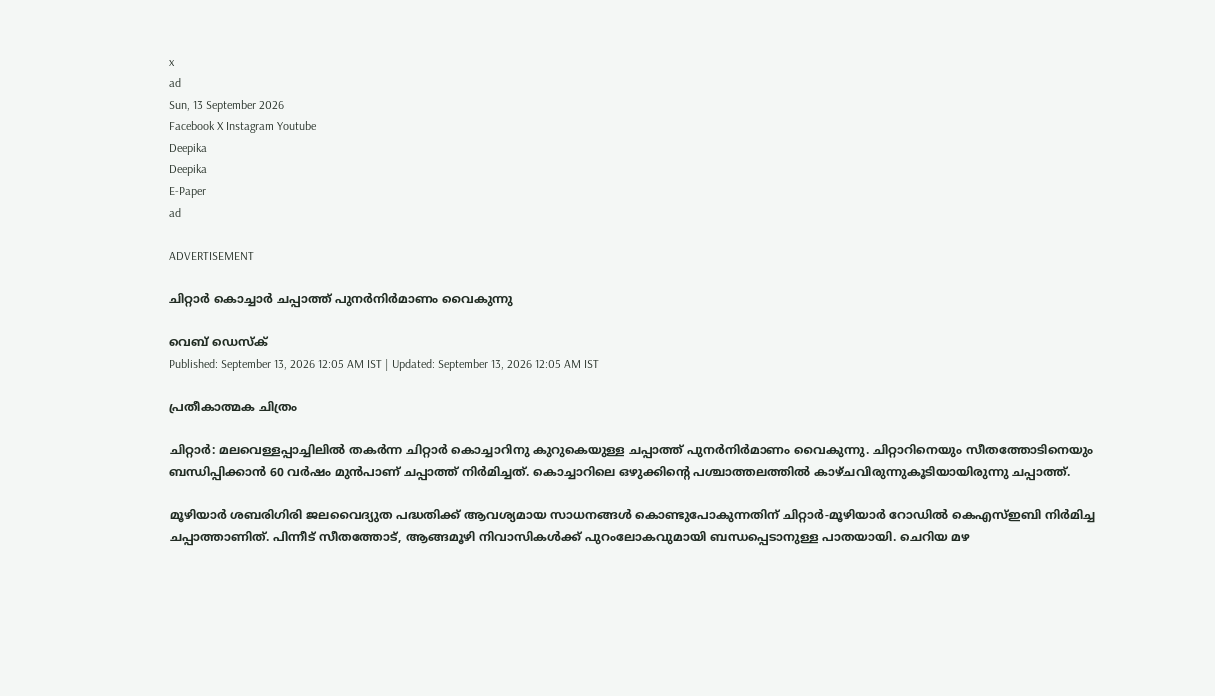x
ad
Sun, 13 September 2026
Facebook X Instagram Youtube
Deepika
Deepika
E-Paper
ad

ADVERTISEMENT

ചിറ്റാര്‍ കൊച്ചാര്‍ ചപ്പാത്ത് പുനര്‍നിര്‍മാണം വൈകുന്നു

വെബ് ഡെസ്ക്
Published: September 13, 2026 12:05 AM IST | Updated: September 13, 2026 12:05 AM IST

പ്രതീകാത്മക ചിത്രം

ചിറ്റാര്‍: മലവെള്ളപ്പാച്ചിലില്‍ തകര്‍ന്ന ചിറ്റാര്‍ കൊച്ചാറിനു കുറുകെയുള്ള ചപ്പാത്ത് പുനര്‍നിര്‍മാണം വൈകുന്നു. ചിറ്റാറിനെയും സീതത്തോടിനെയും ബന്ധിപ്പിക്കാന്‍ 60 വര്‍ഷം മുന്‍പാണ് ചപ്പാത്ത് നിര്‍മിച്ചത്. കൊച്ചാറിലെ ഒഴുക്കിന്‍റെ പശ്ചാത്തലത്തില്‍ കാഴ്ചവിരുന്നുകൂടിയായിരുന്നു ചപ്പാത്ത്.

മൂഴിയാര്‍ ശബരിഗിരി ജലവൈദ്യുത പദ്ധതിക്ക് ആവശ്യമായ സാധനങ്ങള്‍ കൊണ്ടുപോകുന്നതിന് ചിറ്റാർ-മൂഴിയാര്‍ റോഡില്‍ കെഎസ്ഇബി നിര്‍മിച്ച ചപ്പാത്താണിത്. പിന്നീട് സീതത്തോട്, ആങ്ങമൂഴി നിവാസികള്‍ക്ക് പുറംലോകവുമായി ബന്ധപ്പെടാനുള്ള പാതയായി. ചെറിയ മഴ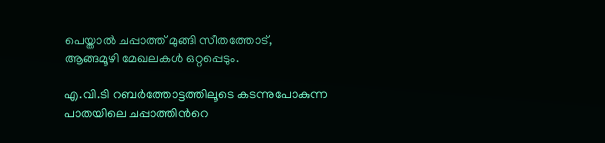പെയ്താല്‍ ചപ്പാത്ത് മുങ്ങി സീതത്തോട്, ആങ്ങമൂഴി മേഖലകള്‍ ഒറ്റപ്പെടും.

എ.വി.ടി റബര്‍ത്തോട്ടത്തിലൂടെ കടന്നുപോകുന്ന പാതയിലെ ചപ്പാത്തിന്‍റെ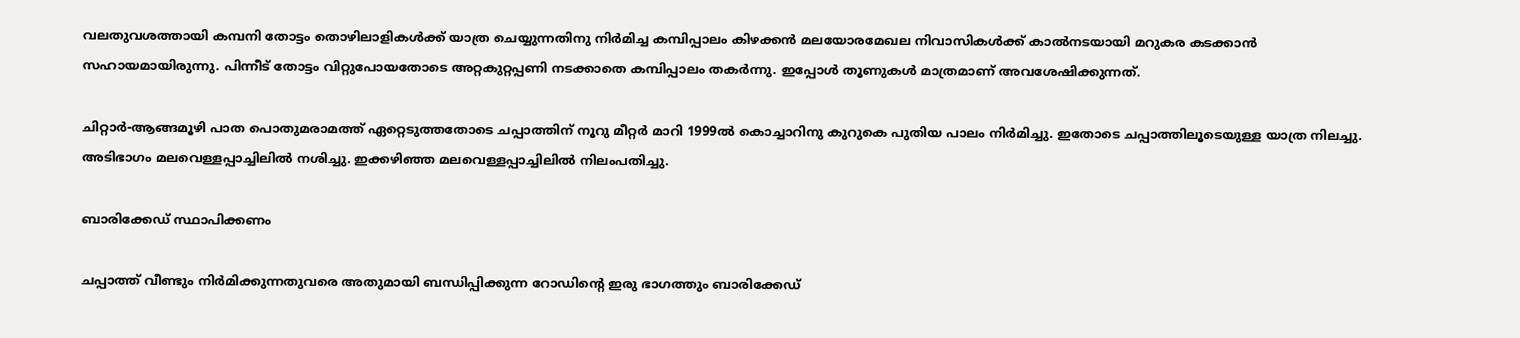വലതുവശത്തായി കമ്പനി തോട്ടം തൊഴിലാളികള്‍ക്ക് യാത്ര ചെയ്യുന്നതിനു നിര്‍മിച്ച കമ്പിപ്പാലം കിഴക്കന്‍ മലയോരമേഖല നിവാസികള്‍ക്ക് കാല്‍നടയായി മറുകര കടക്കാന്‍ സഹായമായിരുന്നു. പിന്നീട് തോട്ടം വിറ്റുപോയതോടെ അറ്റകുറ്റപ്പണി നടക്കാതെ കമ്പിപ്പാലം തകര്‍ന്നു. ഇപ്പോള്‍ തൂണുകള്‍ മാത്രമാണ് അവശേഷിക്കുന്നത്.

ചിറ്റാര്‍-ആങ്ങമൂഴി പാത പൊതുമരാമത്ത് ഏറ്റെടുത്തതോടെ ചപ്പാത്തിന് നൂറു മീറ്റര്‍ മാറി 1999ല്‍ കൊച്ചാറിനു കുറുകെ പുതിയ പാലം നിര്‍മിച്ചു. ഇതോടെ ചപ്പാത്തിലൂടെയുള്ള യാത്ര നിലച്ചു. അടിഭാഗം മലവെള്ളപ്പാച്ചിലില്‍ നശിച്ചു. ഇക്കഴിഞ്ഞ മലവെള്ളപ്പാച്ചിലില്‍ നിലംപതിച്ചു.

ബാരിക്കേഡ് സ്ഥാപിക്കണം

ചപ്പാത്ത് വീണ്ടും നിര്‍മിക്കുന്നതുവരെ അതുമായി ബന്ധിപ്പിക്കുന്ന റോഡിന്‍റെ ഇരു ഭാഗത്തും ബാരിക്കേഡ്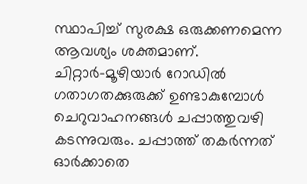സ്ഥാപിച്ച് സുരക്ഷ ഒരുക്കണമെന്ന ആവശ്യം ശക്തമാണ്. ചിറ്റാര്‍-മൂഴിയാർ റോഡില്‍ ഗതാഗതക്കുരുക്ക് ഉണ്ടാകുമ്പോള്‍ ചെറുവാഹനങ്ങള്‍ ചപ്പാത്തുവഴി കടന്നുവരും. ചപ്പാത്ത് തകര്‍ന്നത് ഓര്‍ക്കാതെ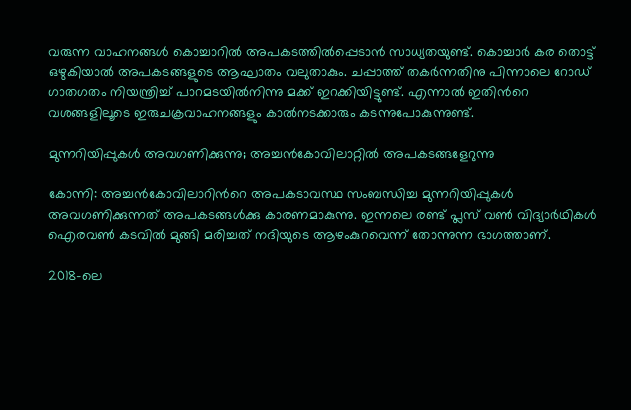വരുന്ന വാഹനങ്ങള്‍ കൊച്ചാറില്‍ അപകടത്തില്‍പ്പെടാന്‍ സാധ്യതയുണ്ട്. കൊച്ചാര്‍ കര തൊട്ട് ഒഴുകിയാല്‍ അപകടങ്ങളുടെ ആഘാതം വലുതാകും. ചപ്പാത്ത് തകര്‍ന്നതിനു പിന്നാലെ റോഡ് ഗാതഗതം നിയന്ത്രിച്ച് പാറമടയില്‍നിന്നു മക്ക് ഇറക്കിയിട്ടുണ്ട്. എന്നാല്‍ ഇതിന്‍റെ വശങ്ങളിലൂടെ ഇരുചക്രവാഹനങ്ങളും കാല്‍നടക്കാരും കടന്നുപോകുന്നുണ്ട്.

മുന്നറിയിപ്പുകള്‍ അവഗണിക്കുന്നു; അച്ചൻകോവിലാറ്റിൽ അപകടങ്ങളേറുന്നു

കോന്നി: അച്ചന്‍കോവിലാറിന്‍റെ അപകടാവസ്ഥ സംബന്ധിച്ച മുന്നറിയിപ്പുകള്‍ അവഗണിക്കുന്നത് അപകടങ്ങള്‍ക്കു കാരണമാകുന്നു. ഇന്നലെ രണ്ട് പ്ലസ് വണ്‍ വിദ്യാര്‍ഥികള്‍ ഐരവണ്‍ കടവില്‍ മുങ്ങി മരിച്ചത് നദിയുടെ ആഴംകുറവെന്ന് തോന്നുന്ന ഭാഗത്താണ്.

2018-ലെ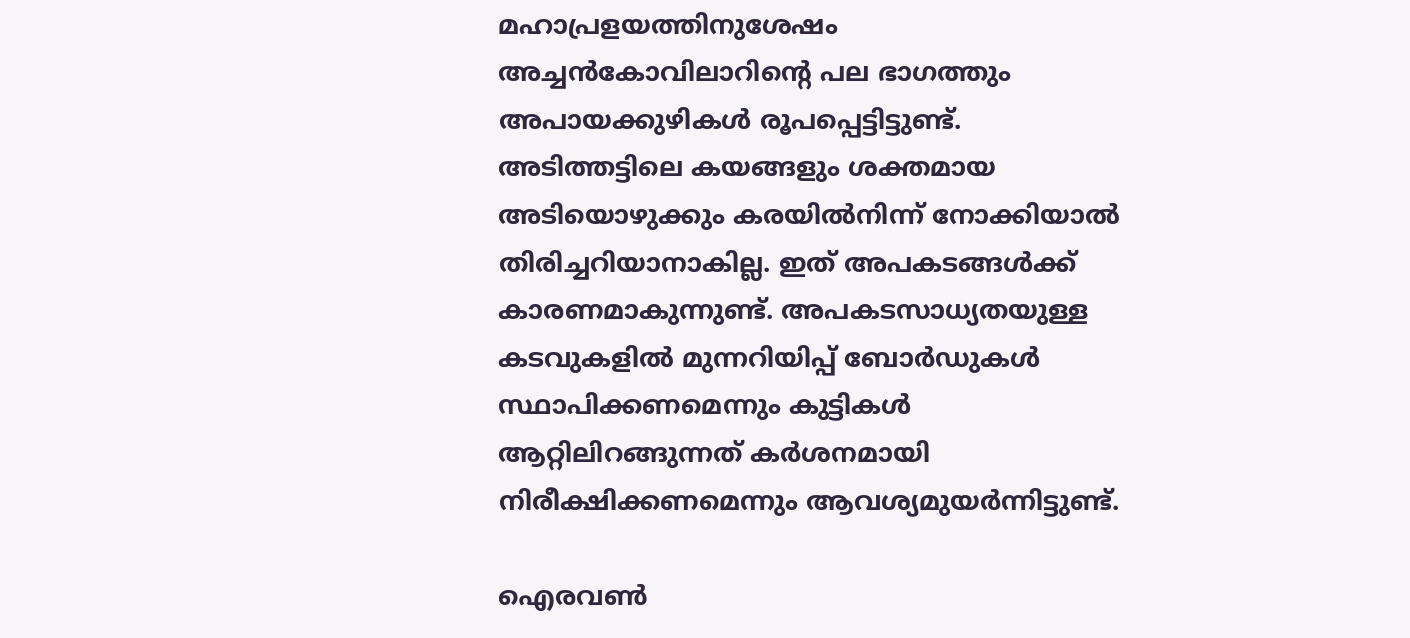മഹാപ്രളയത്തിനുശേഷം അച്ചന്‍കോവിലാറിന്‍റെ പല ഭാഗത്തും അപായക്കുഴികള്‍ രൂപപ്പെട്ടിട്ടുണ്ട്. അടിത്തട്ടിലെ കയങ്ങളും ശക്തമായ അടിയൊഴുക്കും കരയിൽനിന്ന് നോക്കിയാല്‍ തിരിച്ചറിയാനാകില്ല. ഇത് അപകടങ്ങൾക്ക് കാരണമാകുന്നുണ്ട്. അപകടസാധ്യതയുള്ള കടവുകളില്‍ മുന്നറിയിപ്പ് ബോര്‍ഡുകള്‍ സ്ഥാപിക്കണമെന്നും കുട്ടികള്‍ ആറ്റിലിറങ്ങുന്നത് കര്‍ശനമായി നിരീക്ഷിക്കണമെന്നും ആവശ്യമുയർന്നിട്ടുണ്ട്.

ഐരവണ്‍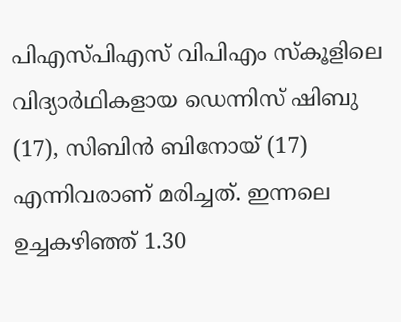പിഎസ്പിഎസ് വിപിഎം സ്‌കൂളിലെ വിദ്യാര്‍ഥികളായ ഡെന്നിസ് ഷിബു (17), സിബിന്‍ ബിനോയ് (17) എന്നിവരാണ് മരിച്ചത്. ഇന്നലെ ഉച്ചകഴിഞ്ഞ് 1.30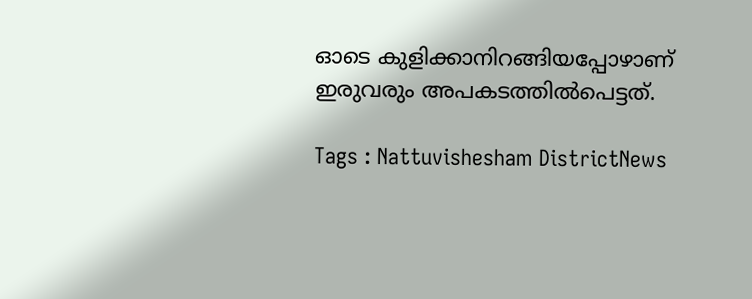ഓടെ കുളിക്കാനിറങ്ങിയപ്പോഴാണ് ഇരുവരും അപകടത്തിൽപെട്ടത്.

Tags : Nattuvishesham DistrictNews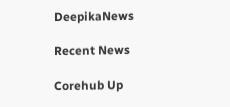DeepikaNews

Recent News

Corehub Up